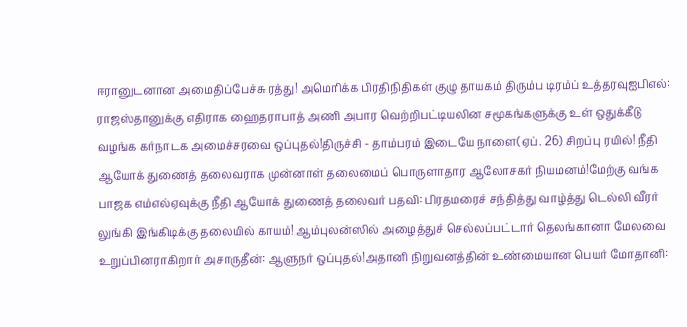ஈரானுடனான அமைதிப்பேச்சு ரத்து! அமெரிக்க பிரதிநிதிகள் குழு தாயகம் திரும்ப டிரம்ப் உத்தரவுஐபிஎல்: ராஜஸ்தானுக்கு எதிராக ஹைதராபாத் அணி அபார வெற்றிபட்டியலின சமூகங்களுக்கு உள் ஒதுக்கீடு வழங்க கர்நாடக அமைச்சரவை ஒப்புதல்!திருச்சி - தாம்பரம் இடையே நாளை(ஏப். 26) சிறப்பு ரயில்! நீதி ஆயோக் துணைத் தலைவராக முன்னாள் தலைமைப் பொருளாதார ஆலோசகர் நியமனம்!மேற்கு வங்க பாஜக எம்எல்ஏவுக்கு நீதி ஆயோக் துணைத் தலைவர் பதவி: பிரதமரைச் சந்தித்து வாழ்த்து டெல்லி வீரர் லுங்கி இங்கிடிக்கு தலையில் காயம்! ஆம்புலன்ஸில் அழைத்துச் செல்லப்பட்டார் தெலங்கானா மேலவை உறுப்பினராகிறார் அசாருதீன்: ஆளுநர் ஒப்புதல்!அதானி நிறுவனத்தின் உண்மையான பெயர் மோதானி: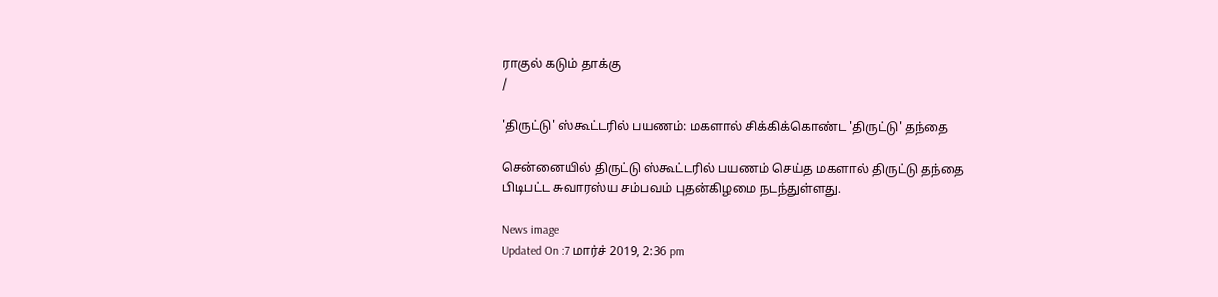ராகுல் கடும் தாக்கு
/

'திருட்டு' ஸ்கூட்டரில் பயணம்: மகளால் சிக்கிக்கொண்ட 'திருட்டு' தந்தை

சென்னையில் திருட்டு ஸ்கூட்டரில் பயணம் செய்த மகளால் திருட்டு தந்தை பிடிபட்ட சுவாரஸ்ய சம்பவம் புதன்கிழமை நடந்துள்ளது.

News image
Updated On :7 மார்ச் 2019, 2:36 pm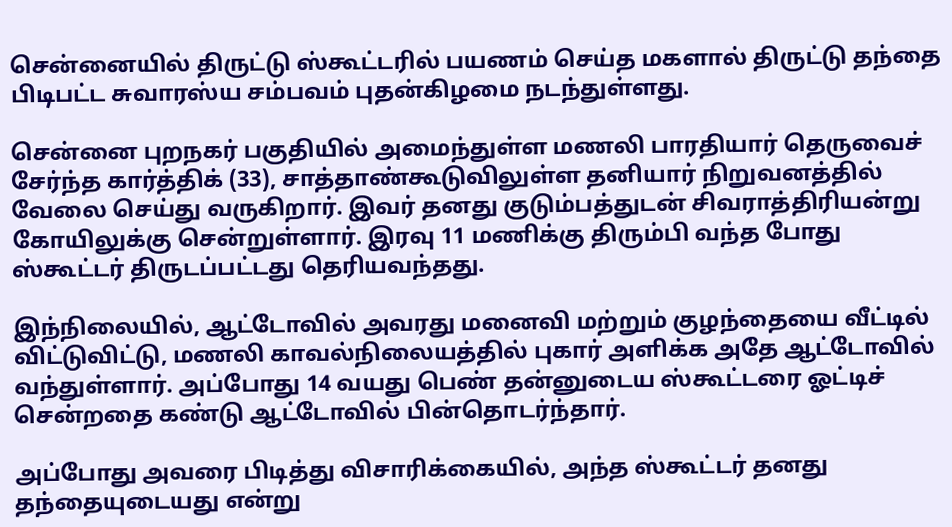சென்னையில் திருட்டு ஸ்கூட்டரில் பயணம் செய்த மகளால் திருட்டு தந்தை பிடிபட்ட சுவாரஸ்ய சம்பவம் புதன்கிழமை நடந்துள்ளது.

சென்னை புறநகர் பகுதியில் அமைந்துள்ள மணலி பாரதியார் தெருவைச் சேர்ந்த கார்த்திக் (33), சாத்தாண்கூடுவிலுள்ள தனியார் நிறுவனத்தில் வேலை செய்து வருகிறார். இவர் தனது குடும்பத்துடன் சிவராத்திரியன்று கோயிலுக்கு சென்றுள்ளார். இரவு 11 மணிக்கு திரும்பி வந்த போது ஸ்கூட்டர் திருடப்பட்டது தெரியவந்தது.

இந்நிலையில், ஆட்டோவில் அவரது மனைவி மற்றும் குழந்தையை வீட்டில் விட்டுவிட்டு, மணலி காவல்நிலையத்தில் புகார் அளிக்க அதே ஆட்டோவில் வந்துள்ளார். அப்போது 14 வயது பெண் தன்னுடைய ஸ்கூட்டரை ஓட்டிச் சென்றதை கண்டு ஆட்டோவில் பின்தொடர்ந்தார்.

அப்போது அவரை பிடித்து விசாரிக்கையில், அந்த ஸ்கூட்டர் தனது தந்தையுடையது என்று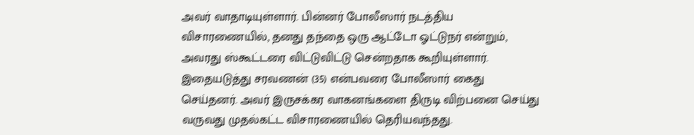அவர் வாதாடியுள்ளார். பின்னர் போலீஸார் நடத்திய விசாரணையில், தனது தந்தை ஒரு ஆட்டோ ஓட்டுநர் என்றும், அவரது ஸ்கூட்டரை விட்டுவிட்டு சென்றதாக கூறியுள்ளார். இதையடுத்து சரவணன் (35) என்பவரை போலீஸார் கைது செய்தனர். அவர் இருசக்கர வாகனங்களை திருடி விற்பனை செய்து வருவது முதல்கட்ட விசாரணையில் தெரியவந்தது.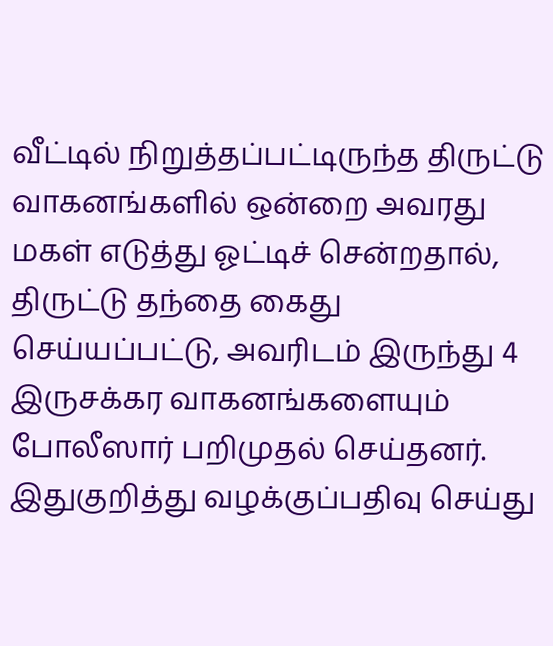வீட்டில் நிறுத்தப்பட்டிருந்த திருட்டு வாகனங்களில் ஒன்றை அவரது மகள் எடுத்து ஓட்டிச் சென்றதால், திருட்டு தந்தை கைது செய்யப்பட்டு, அவரிடம் இருந்து 4 இருசக்கர வாகனங்களையும் போலீஸார் பறிமுதல் செய்தனர். இதுகுறித்து வழக்குப்பதிவு செய்து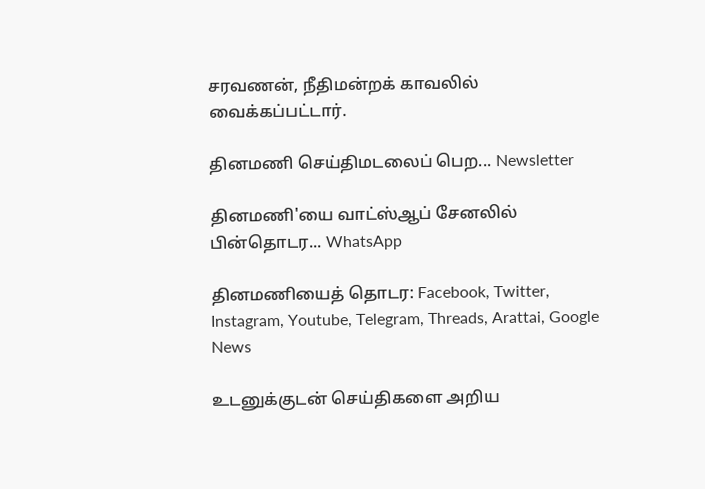சரவணன், நீதிமன்றக் காவலில் வைக்கப்பட்டார்.

தினமணி செய்திமடலைப் பெற... Newsletter

தினமணி'யை வாட்ஸ்ஆப் சேனலில் பின்தொடர... WhatsApp

தினமணியைத் தொடர: Facebook, Twitter, Instagram, Youtube, Telegram, Threads, Arattai, Google News

உடனுக்குடன் செய்திகளை அறிய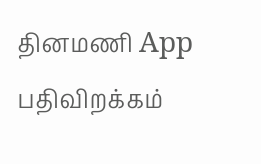தினமணி App பதிவிறக்கம்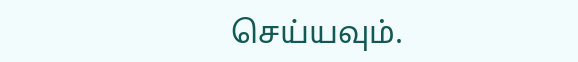செய்யவும்.